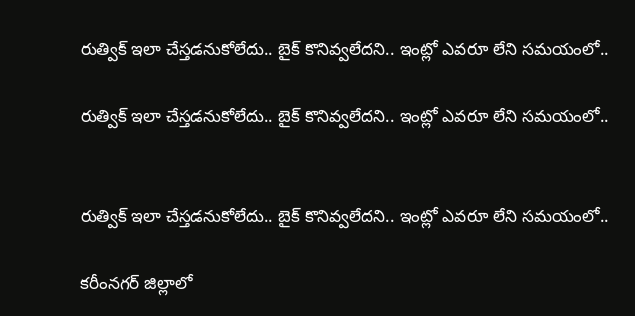రుత్విక్ ఇలా చేస్తడనుకోలేదు.. బైక్ కొనివ్వలేదని.. ఇంట్లో ఎవరూ లేని సమయంలో..

రుత్విక్ ఇలా చేస్తడనుకోలేదు.. బైక్ కొనివ్వలేదని.. ఇంట్లో ఎవరూ లేని సమయంలో..


రుత్విక్ ఇలా చేస్తడనుకోలేదు.. బైక్ కొనివ్వలేదని.. ఇంట్లో ఎవరూ లేని సమయంలో..

కరీంనగర్ జిల్లాలో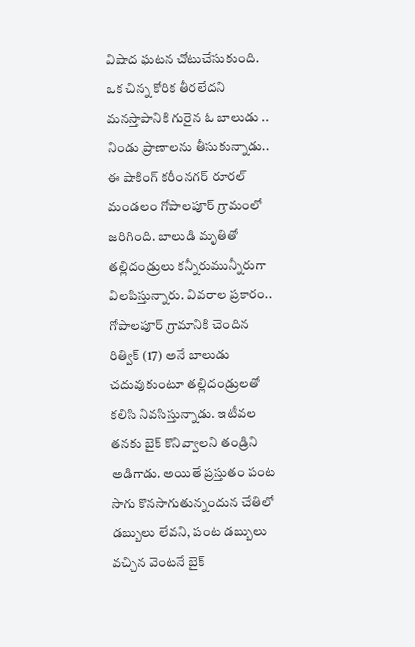విషాద ఘటన చోటుచేసుకుంది. ఒక చిన్న కోరిక తీరలేదని మనస్తాపానికి గురైన ఓ బాలుడు .. నిండు ప్రాణాలను తీసుకున్నాడు.. ఈ షాకింగ్ కరీంనగర్ రూరల్ మండలం గోపాలపూర్ గ్రామంలో జరిగింది. బాలుడి మృతితో తల్లిదండ్రులు కన్నీరుమున్నీరుగా విలపిస్తున్నారు. వివరాల ప్రకారం.. గోపాలపూర్ గ్రామానికి చెందిన రిత్విక్ (17) అనే బాలుడు చదువుకుంటూ తల్లిదండ్రులతో కలిసి నివసిస్తున్నాడు. ఇటీవల తనకు బైక్ కొనివ్వాలని తండ్రిని అడిగాడు. అయితే ప్రస్తుతం పంట సాగు కొనసాగుతున్నందున చేతిలో డబ్బులు లేవని, పంట డబ్బులు వచ్చిన వెంటనే బైక్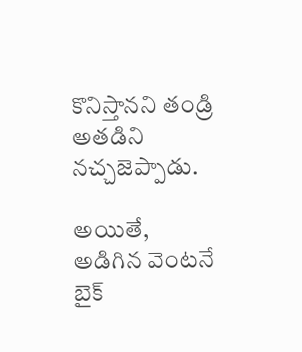కొనిస్తానని తండ్రి అతడిని నచ్చజెప్పాడు.

అయితే, అడిగిన వెంటనే బైక్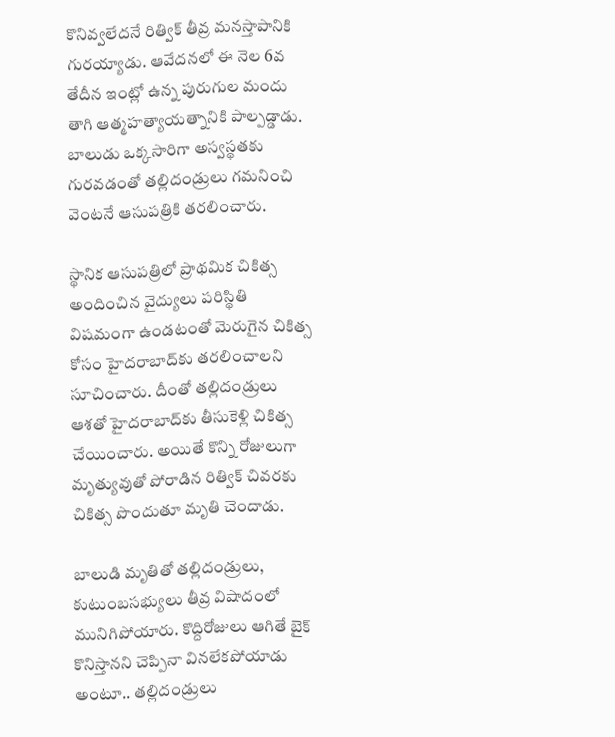కొనివ్వలేదనే రిత్విక్ తీవ్ర మనస్తాపానికి గురయ్యాడు. ఆవేదనలో ఈ నెల 6వ తేదీన ఇంట్లో ఉన్న పురుగుల మందు తాగి ఆత్మహత్యాయత్నానికి పాల్పడ్డాడు. బాలుడు ఒక్కసారిగా అస్వస్థతకు గురవడంతో తల్లిదండ్రులు గమనించి వెంటనే ఆసుపత్రికి తరలించారు.

స్థానిక ఆసుపత్రిలో ప్రాథమిక చికిత్స అందించిన వైద్యులు పరిస్థితి విషమంగా ఉండటంతో మెరుగైన చికిత్స కోసం హైదరాబాద్‌కు తరలించాలని సూచించారు. దీంతో తల్లిదండ్రులు ఆశతో హైదరాబాద్‌కు తీసుకెళ్లి చికిత్స చేయించారు. అయితే కొన్ని రోజులుగా మృత్యువుతో పోరాడిన రిత్విక్ చివరకు చికిత్స పొందుతూ మృతి చెందాడు.

బాలుడి మృతితో తల్లిదండ్రులు, కుటుంబసభ్యులు తీవ్ర విషాదంలో మునిగిపోయారు. కొద్దిరోజులు ఆగితే బైక్ కొనిస్తానని చెప్పినా వినలేకపోయాడు అంటూ.. తల్లిదండ్రులు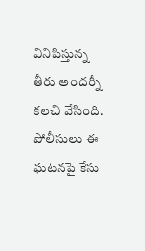వినిపిస్తున్న తీరు అందర్నీ కలచి వేసింది. పోలీసులు ఈ ఘటనపై కేసు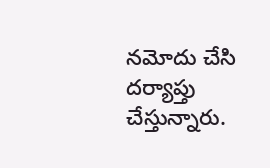నమోదు చేసి దర్యాప్తు చేస్తున్నారు.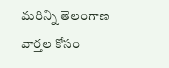మరిన్ని తెలంగాణ వార్తల కోసం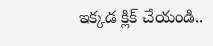ఇక్కడ క్లిక్ చేయండి..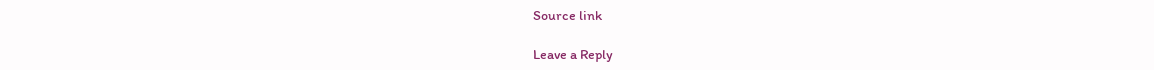Source link

Leave a Reply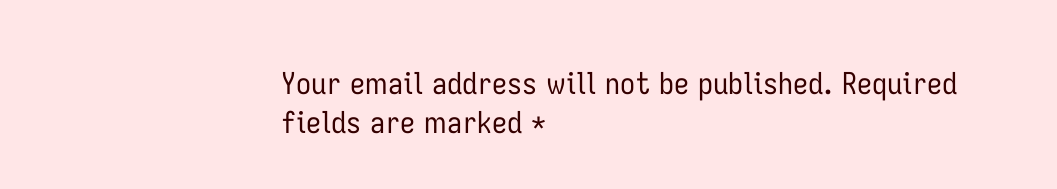Your email address will not be published. Required fields are marked *